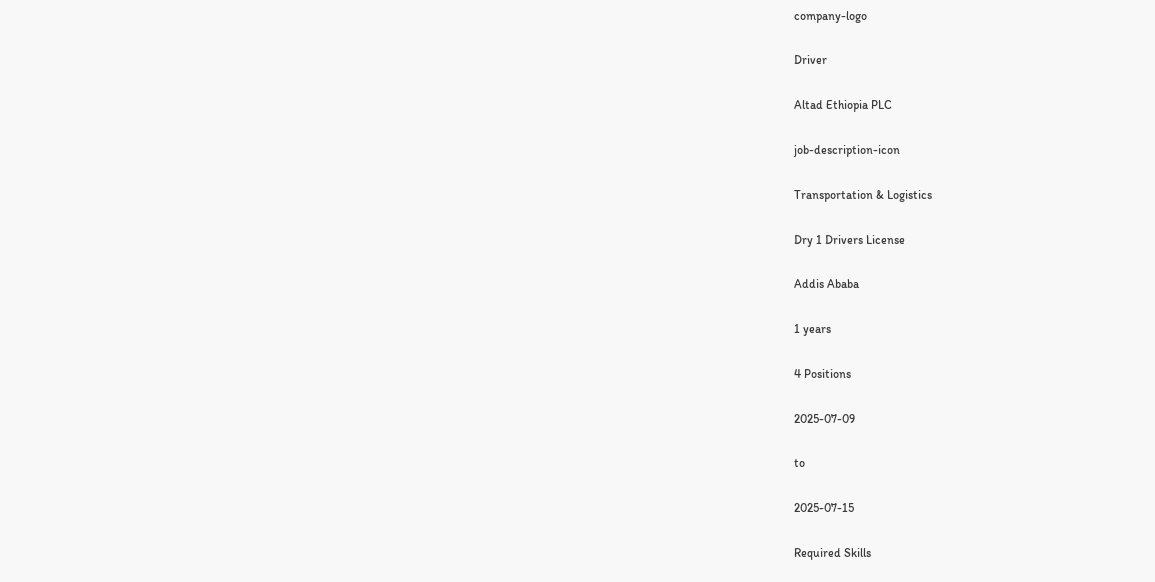company-logo

Driver

Altad Ethiopia PLC

job-description-icon

Transportation & Logistics

Dry 1 Drivers License

Addis Ababa

1 years

4 Positions

2025-07-09

to

2025-07-15

Required Skills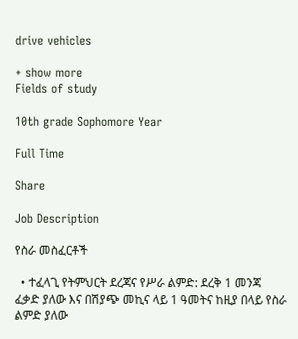drive vehicles

+ show more
Fields of study

10th grade Sophomore Year

Full Time

Share

Job Description

የስራ መስፈርቶች

  • ተፈላጊ የትምህርት ደረጃና የሥራ ልምድ: ደረቅ 1 መንጃ ፈቃድ ያለው እና በሽያጭ መኪና ላይ 1 ዓመትና ከዚያ በላይ የስራ ልምድ ያለው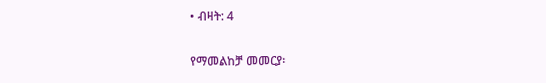• ብዛት: 4

የማመልከቻ መመርያ፡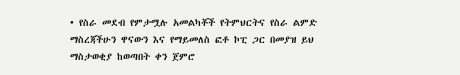• የስራ መደብ የምታሟሉ አመልካቾች የትምህርትና የስራ ልምድ ማስረጃችሁን ዋናውን እና የማይመለስ ፎቶ ኮፒ ጋር በመያዝ ይህ ማስታወቂያ ከወጣበት ቀን ጀምሮ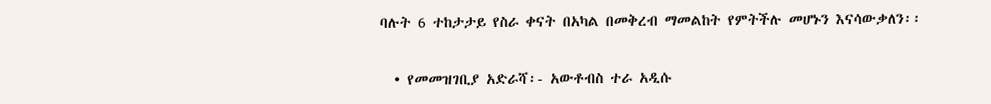ባሉት 6 ተከታታይ የስራ ቀናት በአካል በመቅረብ ማመልከት የምትችሉ መሆኑን እናሳውቃለን፡፡

  • የመመዝገቢያ አድራሻ፡- አውቶብስ ተራ አዲሱ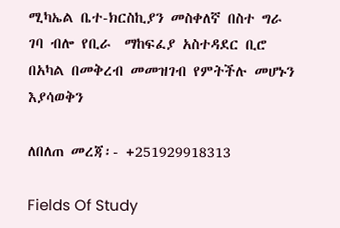ሚካኤል ቤተ-ክርስኪያን መስቀለኛ በስተ ግራ ገባ ብሎ የቢራ  ማከፍፈያ አስተዳደር ቢሮ  በአካል በመቅረብ መመዝገብ የምትችሉ መሆኑን እያሳወቅን

ለበለጠ መረጃ፡- +251929918313

Fields Of Study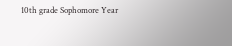10th grade Sophomore Year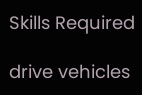Skills Required

drive vehicles